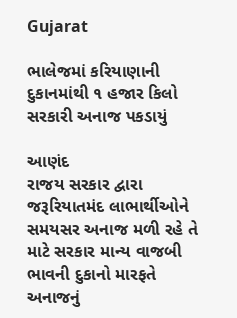Gujarat

ભાલેજમાં કરિયાણાની દુકાનમાંથી ૧ હજાર કિલો સરકારી અનાજ પકડાયું

આણંદ
રાજય સરકાર દ્વારા જરૂરિયાતમંદ લાભાર્થીઓને સમયસર અનાજ મળી રહે તે માટે સરકાર માન્ય વાજબી ભાવની દુકાનો મારફતે અનાજનું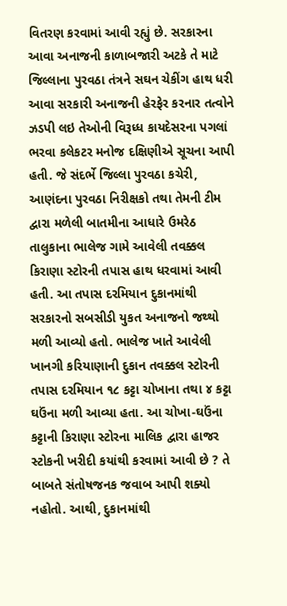વિતરણ કરવામાં આવી રહ્યું છે. સરકારના આવા અનાજની કાળાબજારી અટકે તે માટે જિલ્લાના પુરવઠા તંત્રને સઘન ચેકીંગ હાથ ધરી આવા સરકારી અનાજની હેરફેર કરનાર તત્વોને ઝડપી લઇ તેઓની વિરૂધ્ધ કાયદેસરના પગલાં ભરવા કલેકટર મનોજ દક્ષિણીએ સૂચના આપી હતી. જે સંદર્ભે જિલ્લા પુરવઠા કચેરી, આણંદના પુરવઠા નિરીક્ષકો તથા તેમની ટીમ દ્વારા મળેલી બાતમીના આધારે ઉમરેઠ તાલુકાના ભાલેજ ગામે આવેલી તવક્કલ કિરાણા સ્ટોરની તપાસ હાથ ધરવામાં આવી હતી. આ તપાસ દરમિયાન દુકાનમાંથી સરકારનો સબસીડી યુકત અનાજનો જથ્થો મળી આવ્યો હતો. ભાલેજ ખાતે આવેલી ખાનગી કરિયાણાની દુકાન તવક્કલ સ્ટોરની તપાસ દરમિયાન ૧૮ કટ્ટા ચોખાના તથા ૪ કટ્ટા ઘઉંના મળી આવ્યા હતા. આ ચોખા-ઘઉંના કટ્ટાની કિરાણા સ્ટોરના માલિક દ્વારા હાજર સ્ટોકની ખરીદી કયાંથી કરવામાં આવી છે ? તે બાબતે સંતોષજનક જવાબ આપી શક્યો નહોતો. આથી, દુકાનમાંથી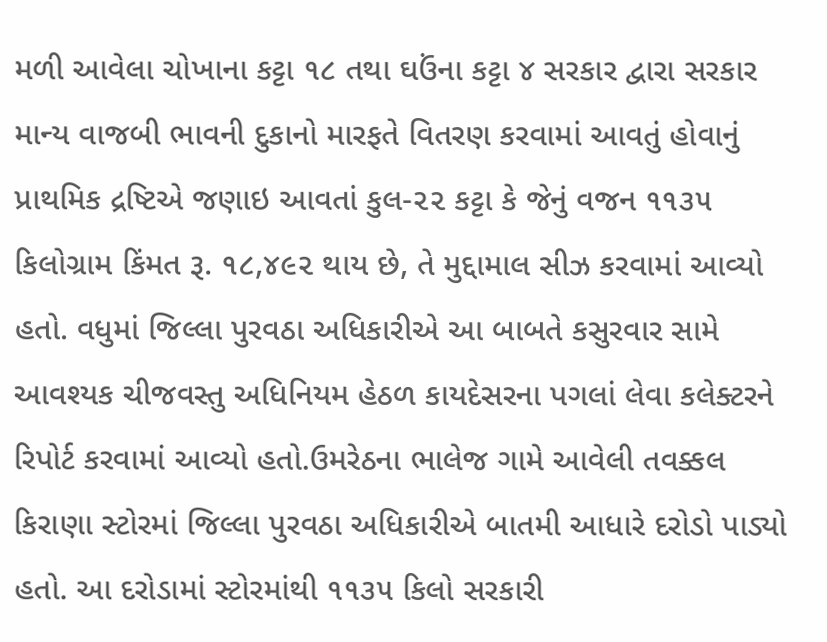મળી આવેલા ચોખાના કટ્ટા ૧૮ તથા ઘઉંના કટ્ટા ૪ સરકાર દ્વારા સરકાર માન્ય વાજબી ભાવની દુકાનો મારફતે વિતરણ કરવામાં આવતું હોવાનું પ્રાથમિક દ્રષ્ટિએ જણાઇ આવતાં કુલ-૨૨ કટ્ટા કે જેનું વજન ૧૧૩૫ કિલોગ્રામ કિંમત રૂ. ૧૮,૪૯૨ થાય છે, તે મુદ્દામાલ સીઝ કરવામાં આવ્યો હતો. વધુમાં જિલ્લા પુરવઠા અધિકારીએ આ બાબતે કસુરવાર સામે આવશ્યક ચીજવસ્તુ અધિનિયમ હેઠળ કાયદેસરના પગલાં લેવા કલેક્ટરને રિપોર્ટ કરવામાં આવ્યો હતો.ઉમરેઠના ભાલેજ ગામે આવેલી તવક્કલ કિરાણા સ્ટોરમાં જિલ્લા પુરવઠા અધિકારીએ બાતમી આધારે દરોડો પાડ્યો હતો. આ દરોડામાં સ્ટોરમાંથી ૧૧૩૫ કિલો સરકારી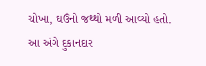ચોખા, ઘઉંનો જથ્થો મળી આવ્યો હતો. આ અંગે દુકાનદાર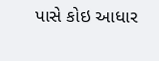પાસે કોઇ આધાર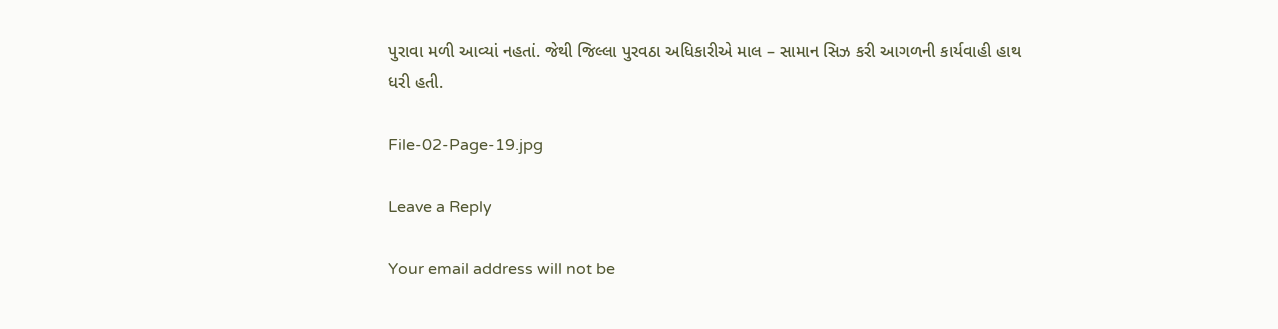પુરાવા મળી આવ્યાં નહતાં. જેથી જિલ્લા પુરવઠા અધિકારીએ માલ – સામાન સિઝ કરી આગળની કાર્યવાહી હાથ ધરી હતી.

File-02-Page-19.jpg

Leave a Reply

Your email address will not be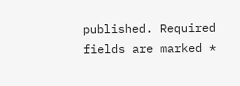published. Required fields are marked *